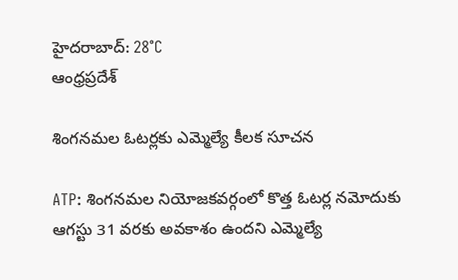హైదరాబాద్: 28°C
ఆంధ్రప్రదేశ్

శింగనమల ఓటర్లకు ఎమ్మెల్యే కీలక సూచన

ATP: శింగనమల నియోజకవర్గంలో కొత్త ఓటర్ల నమోదుకు ఆగస్టు 31 వరకు అవకాశం ఉందని ఎమ్మెల్యే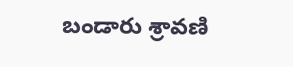బండారు శ్రావణి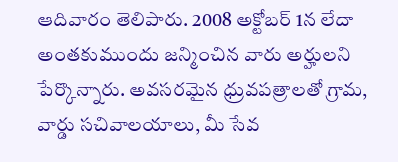ఆదివారం తెలిపారు. 2008 అక్టోబర్‌ 1న లేదా అంతకుముందు జన్మించిన వారు అర్హులని పేర్కొన్నారు. అవసరమైన ధ్రువపత్రాలతో గ్రామ, వార్డు సచివాలయాలు, మీ సేవ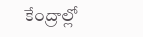కేంద్రాల్లో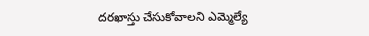దరఖాస్తు చేసుకోవాలని ఎమ్మెల్యే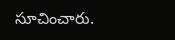సూచించారు.